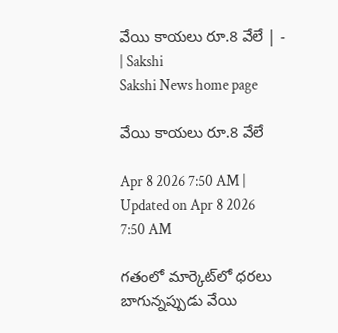వేయి కాయలు రూ.8 వేలే | - | Sakshi
Sakshi News home page

వేయి కాయలు రూ.8 వేలే

Apr 8 2026 7:50 AM | Updated on Apr 8 2026 7:50 AM

గతంలో మార్కెట్‌లో ధరలు బాగున్నప్పుడు వేయి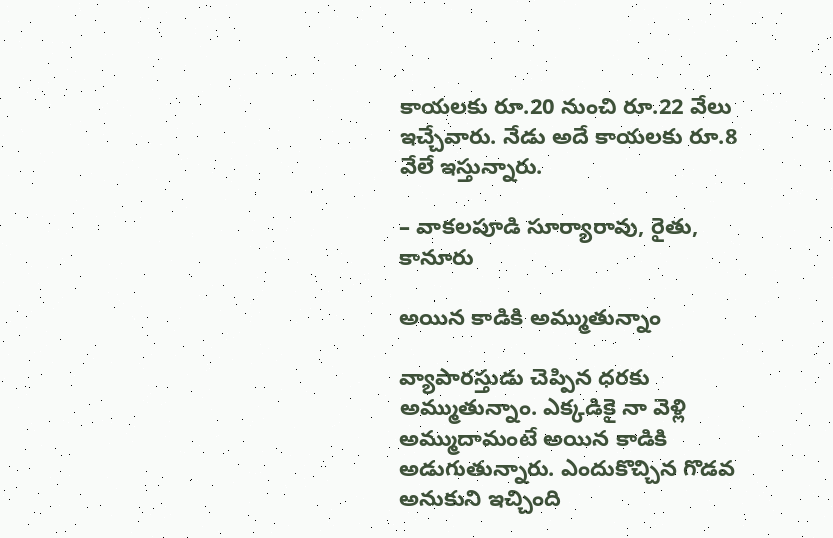కాయలకు రూ.20 నుంచి రూ.22 వేలు ఇచ్చేవారు. నేడు అదే కాయలకు రూ.8 వేలే ఇస్తున్నారు.

– వాకలపూడి సూర్యారావు, రైతు, కానూరు

అయిన కాడికి అమ్ముతున్నాం

వ్యాపారస్తుడు చెప్పిన ధరకు అమ్ముతున్నాం. ఎక్కడికై నా వెళ్లి అమ్ముదామంటే అయిన కాడికి అడుగుతున్నారు. ఎందుకొచ్చిన గొడవ అనుకుని ఇచ్చింది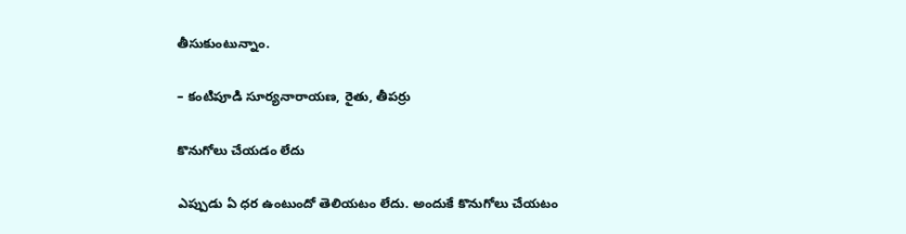తీసుకుంటున్నాం.

– కంటిపూడి సూర్యనారాయణ, రైతు, తీపర్రు

కొనుగోలు చేయడం లేదు

ఎప్పుడు ఏ ధర ఉంటుందో తెలియటం లేదు. అందుకే కొనుగోలు చేయటం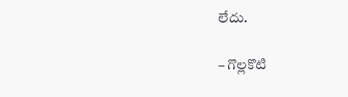లేదు.

– గొల్లకొటి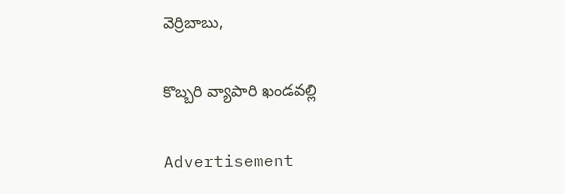వెర్రిబాబు,

కొబ్బరి వ్యాపారి ఖండవల్లి

Advertisement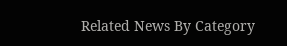Related News By Category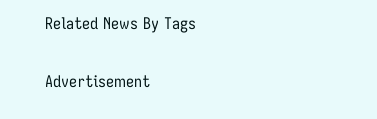Related News By Tags

Advertisement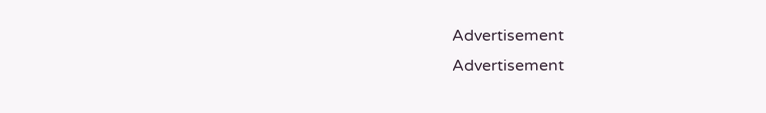Advertisement
Advertisement